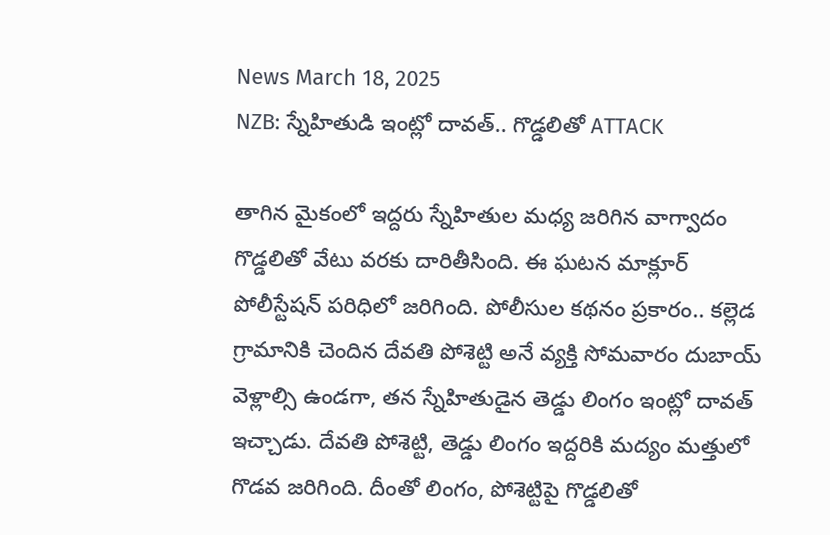News March 18, 2025
NZB: స్నేహితుడి ఇంట్లో దావత్.. గొడ్డలితో ATTACK

తాగిన మైకంలో ఇద్దరు స్నేహితుల మధ్య జరిగిన వాగ్వాదం గొడ్డలితో వేటు వరకు దారితీసింది. ఈ ఘటన మాక్లూర్ పోలీస్టేషన్ పరిధిలో జరిగింది. పోలీసుల కథనం ప్రకారం.. కల్లెడ గ్రామానికి చెందిన దేవతి పోశెట్టి అనే వ్యక్తి సోమవారం దుబాయ్ వెళ్లాల్సి ఉండగా, తన స్నేహితుడైన తెడ్డు లింగం ఇంట్లో దావత్ ఇచ్చాడు. దేవతి పోశెట్టి, తెడ్డు లింగం ఇద్దరికి మద్యం మత్తులో గొడవ జరిగింది. దీంతో లింగం, పోశెట్టిపై గొడ్డలితో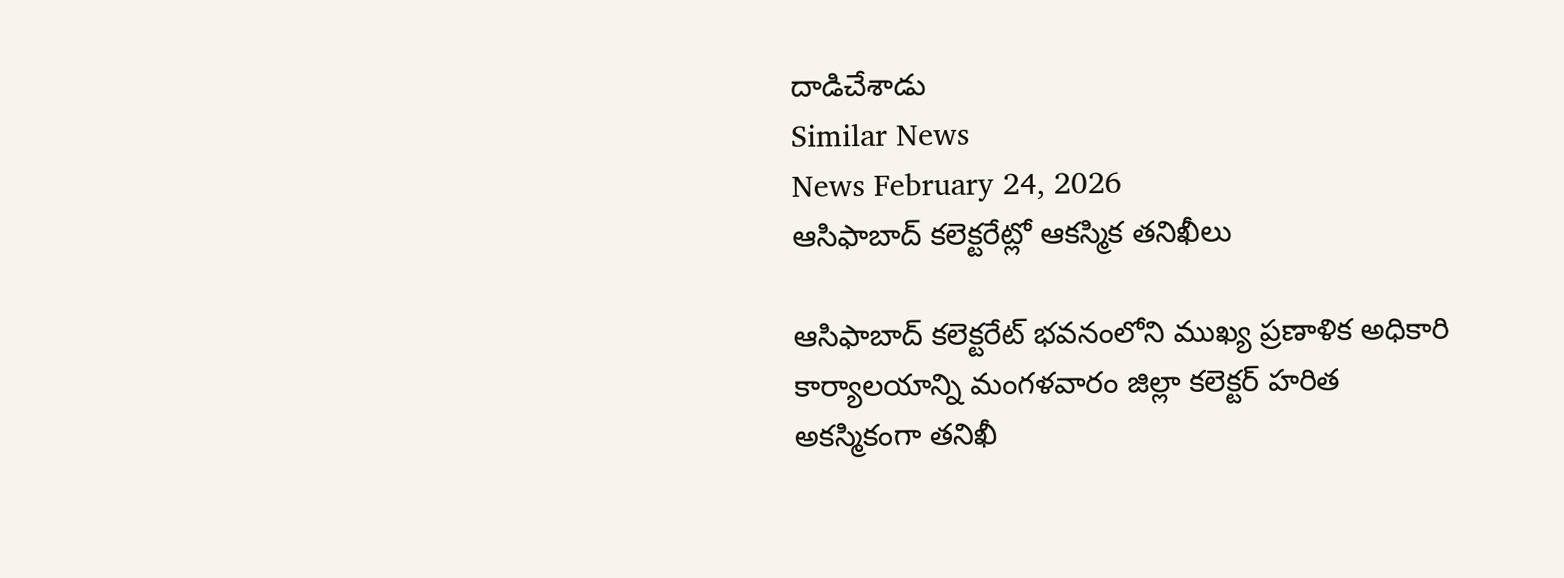దాడిచేశాడు
Similar News
News February 24, 2026
ఆసిఫాబాద్ కలెక్టరేట్లో ఆకస్మిక తనిఖీలు

ఆసిఫాబాద్ కలెక్టరేట్ భవనంలోని ముఖ్య ప్రణాళిక అధికారి కార్యాలయాన్ని మంగళవారం జిల్లా కలెక్టర్ హరిత అకస్మికంగా తనిఖీ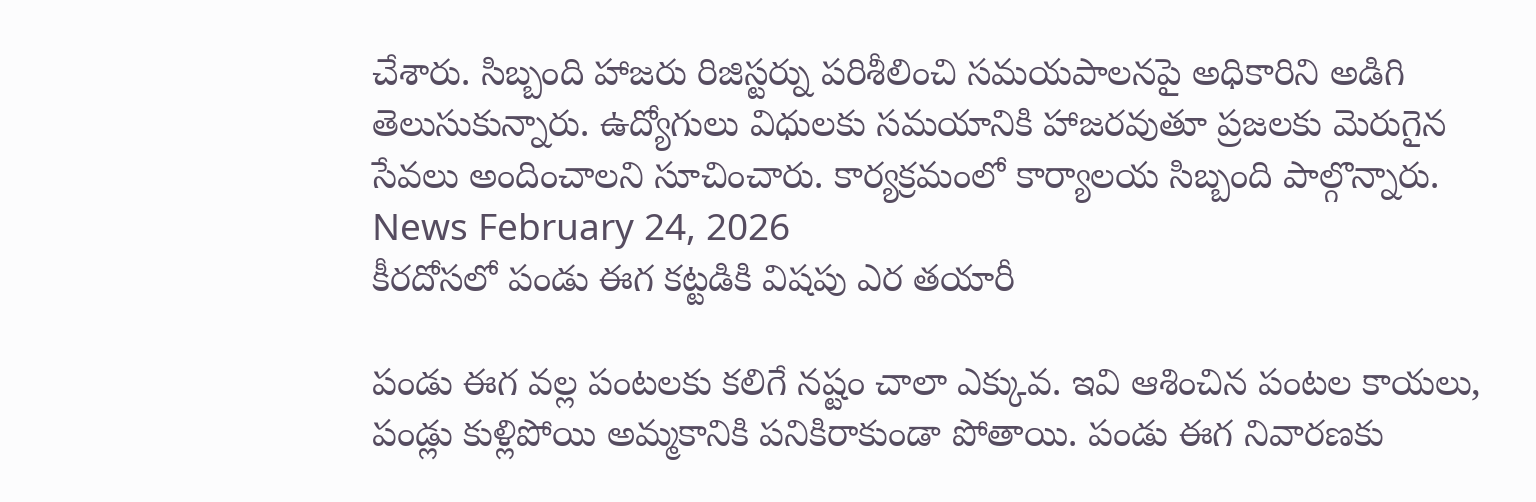చేశారు. సిబ్బంది హాజరు రిజిస్టర్ను పరిశీలించి సమయపాలనపై అధికారిని అడిగి తెలుసుకున్నారు. ఉద్యోగులు విధులకు సమయానికి హాజరవుతూ ప్రజలకు మెరుగైన సేవలు అందించాలని సూచించారు. కార్యక్రమంలో కార్యాలయ సిబ్బంది పాల్గొన్నారు.
News February 24, 2026
కీరదోసలో పండు ఈగ కట్టడికి విషపు ఎర తయారీ

పండు ఈగ వల్ల పంటలకు కలిగే నష్టం చాలా ఎక్కువ. ఇవి ఆశించిన పంటల కాయలు, పండ్లు కుళ్లిపోయి అమ్మకానికి పనికిరాకుండా పోతాయి. పండు ఈగ నివారణకు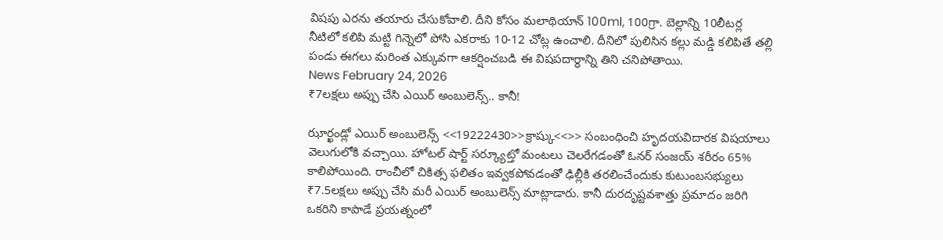విషపు ఎరను తయారు చేసుకోవాలి. దీని కోసం మలాథియాన్ 100ml, 100గ్రా. బెల్లాన్ని 10లీటర్ల నీటిలో కలిపి మట్టి గిన్నెలో పోసి ఎకరాకు 10-12 చోట్ల ఉంచాలి. దీనిలో పులిసిన కల్లు మడ్డి కలిపితే తల్లి పండు ఈగలు మరింత ఎక్కువగా ఆకర్షించబడి ఈ విషపదార్థాన్ని తిని చనిపోతాయి.
News February 24, 2026
₹7లక్షలు అప్పు చేసి ఎయిర్ అంబులెన్స్.. కానీ!

ఝార్ఖండ్లో ఎయిర్ అంబులెన్స్ <<19222430>>క్రాష్కు<<>> సంబంధించి హృదయవిదారక విషయాలు వెలుగులోకి వచ్చాయి. హోటల్ షార్ట్ సర్క్యూట్తో మంటలు చెలరేగడంతో ఓనర్ సంజయ్ శరీరం 65% కాలిపోయింది. రాంచీలో చికిత్స ఫలితం ఇవ్వకపోవడంతో ఢిల్లీకి తరలించేందుకు కుటుంబసభ్యులు ₹7.5లక్షలు అప్పు చేసి మరీ ఎయిర్ అంబులెన్స్ మాట్లాడారు. కానీ దురదృష్టవశాత్తు ప్రమాదం జరిగి ఒకరిని కాపాడే ప్రయత్నంలో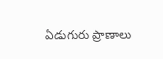ఏడుగురు ప్రాణాలు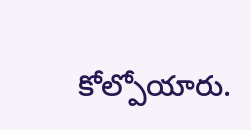కోల్పోయారు.